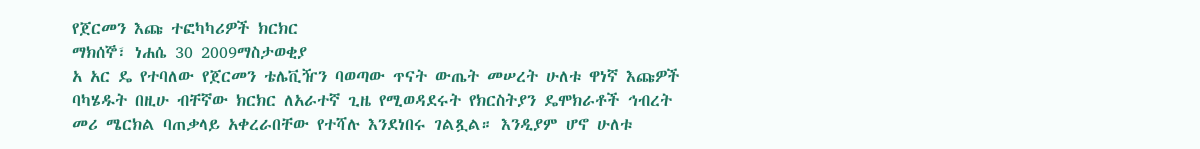የጀርመን እጩ ተፎካካሪዎች ክርክር
ማክሰኞ፣ ነሐሴ 30 2009ማስታወቂያ
አ አር ዴ የተባለው የጀርመን ቴሌቪዥን ባወጣው ጥናት ውጤት መሠረት ሁለቱ ዋነኛ እጩዎች ባካሄዱት በዚሁ ብቸኛው ክርክር ለአራተኛ ጊዜ የሚወዳደሩት የክርስትያን ዴሞክራቶች ኅብረት መሪ ሜርክል ባጠቃላይ አቀረራበቸው የተሻሉ እንደነበሩ ገልጿል። እንዲያም ሆኖ ሁለቱ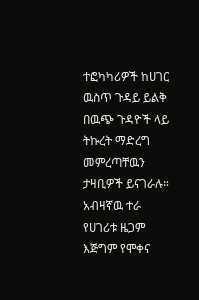ተፎካካሪዎች ከሀገር ዉስጥ ጉዳይ ይልቅ በዉጭ ጉዳዮች ላይ ትኩረት ማድረግ መምረጣቸዉን ታዛቢዎች ይናገራሉ። አብዛኛዉ ተራ የሀገሪቱ ዜጋም እጅግም የሞቀና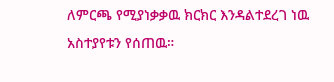ለምርጫ የሚያነቃቃዉ ክርክር እንዳልተደረገ ነዉ አስተያየቱን የሰጠዉ።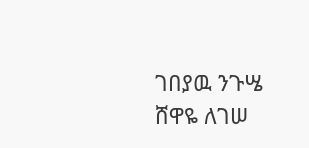ገበያዉ ንጉሤ
ሸዋዬ ለገሠ